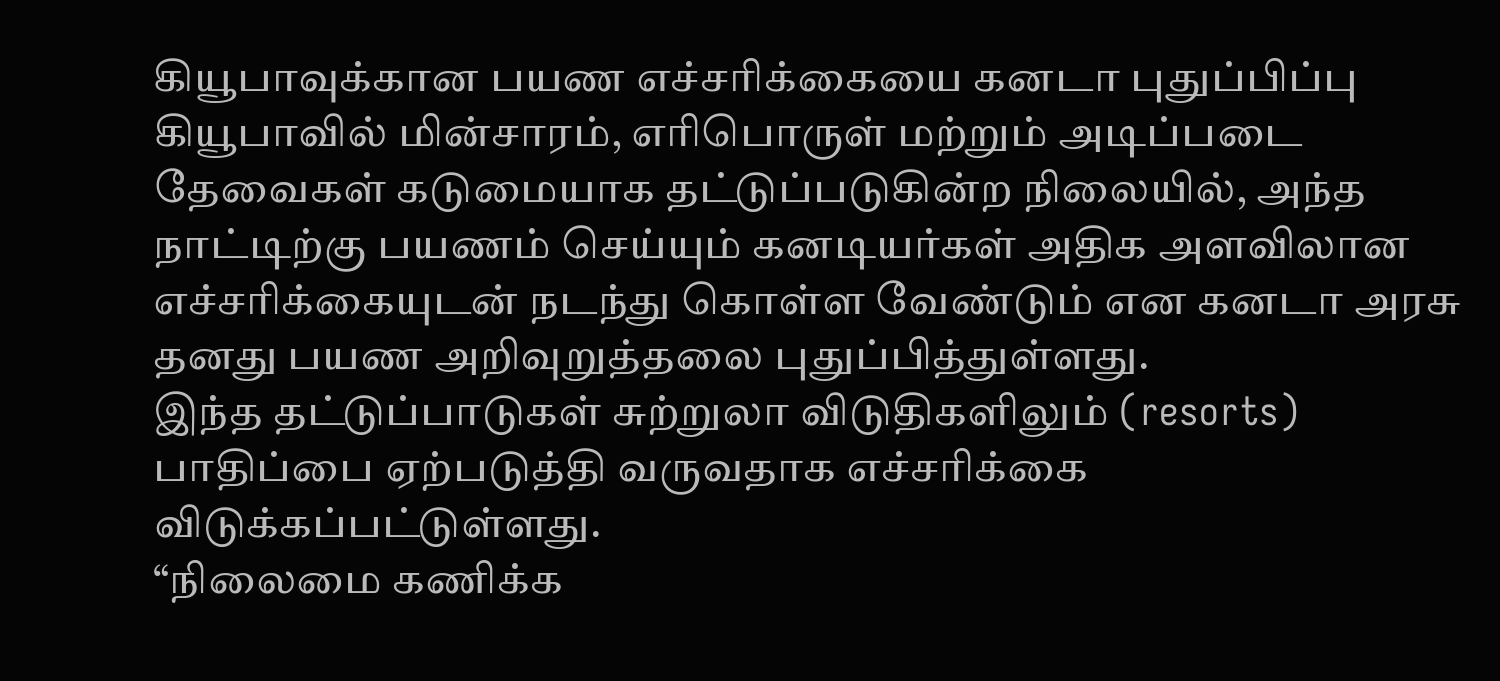கியூபாவுக்கான பயண எச்சரிக்கையை கனடா புதுப்பிப்பு
கியூபாவில் மின்சாரம், எரிபொருள் மற்றும் அடிப்படை தேவைகள் கடுமையாக தட்டுப்படுகின்ற நிலையில், அந்த நாட்டிற்கு பயணம் செய்யும் கனடியர்கள் அதிக அளவிலான எச்சரிக்கையுடன் நடந்து கொள்ள வேண்டும் என கனடா அரசு தனது பயண அறிவுறுத்தலை புதுப்பித்துள்ளது.
இந்த தட்டுப்பாடுகள் சுற்றுலா விடுதிகளிலும் (resorts) பாதிப்பை ஏற்படுத்தி வருவதாக எச்சரிக்கை விடுக்கப்பட்டுள்ளது.
“நிலைமை கணிக்க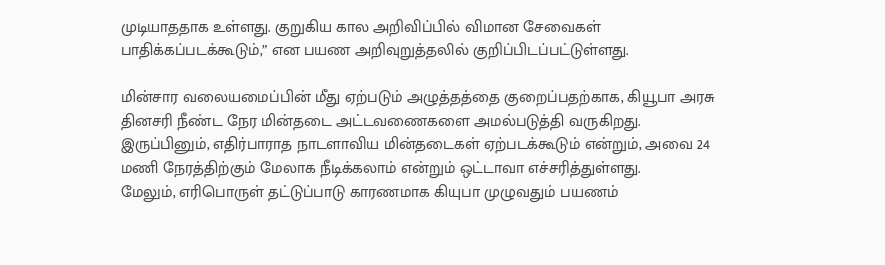முடியாததாக உள்ளது. குறுகிய கால அறிவிப்பில் விமான சேவைகள் பாதிக்கப்படக்கூடும்,” என பயண அறிவுறுத்தலில் குறிப்பிடப்பட்டுள்ளது.

மின்சார வலையமைப்பின் மீது ஏற்படும் அழுத்தத்தை குறைப்பதற்காக, கியூபா அரசு தினசரி நீண்ட நேர மின்தடை அட்டவணைகளை அமல்படுத்தி வருகிறது.
இருப்பினும், எதிர்பாராத நாடளாவிய மின்தடைகள் ஏற்படக்கூடும் என்றும், அவை 24 மணி நேரத்திற்கும் மேலாக நீடிக்கலாம் என்றும் ஒட்டாவா எச்சரித்துள்ளது.
மேலும், எரிபொருள் தட்டுப்பாடு காரணமாக கியுபா முழுவதும் பயணம்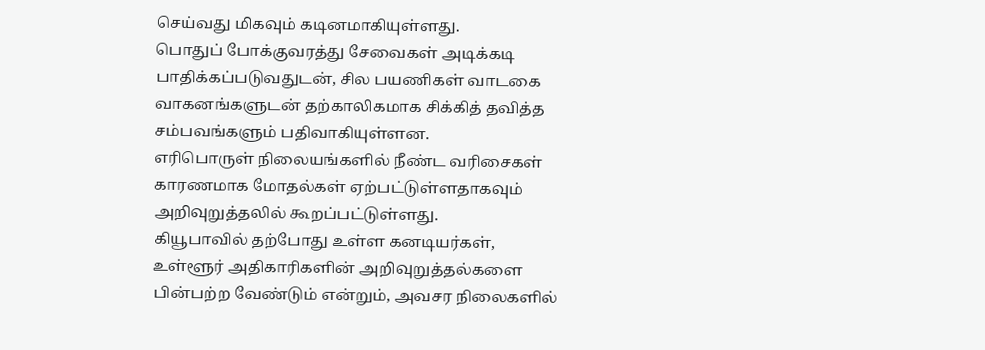செய்வது மிகவும் கடினமாகியுள்ளது.
பொதுப் போக்குவரத்து சேவைகள் அடிக்கடி பாதிக்கப்படுவதுடன், சில பயணிகள் வாடகை வாகனங்களுடன் தற்காலிகமாக சிக்கித் தவித்த சம்பவங்களும் பதிவாகியுள்ளன.
எரிபொருள் நிலையங்களில் நீண்ட வரிசைகள் காரணமாக மோதல்கள் ஏற்பட்டுள்ளதாகவும் அறிவுறுத்தலில் கூறப்பட்டுள்ளது.
கியூபாவில் தற்போது உள்ள கனடியர்கள், உள்ளூர் அதிகாரிகளின் அறிவுறுத்தல்களை பின்பற்ற வேண்டும் என்றும், அவசர நிலைகளில்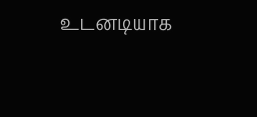உடனடியாக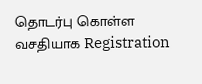தொடர்பு கொள்ள வசதியாக Registration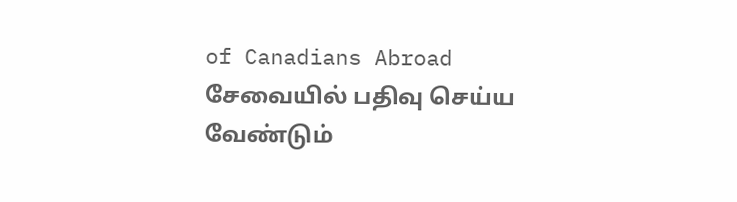of Canadians Abroad சேவையில் பதிவு செய்ய வேண்டும்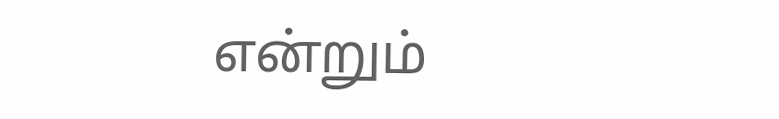என்றும்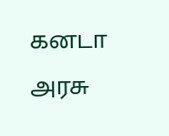கனடா அரசு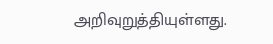அறிவுறுத்தியுள்ளது.